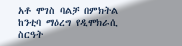አቶ ሞገስ ባልቻ በምክትል ከንቲባ ማዕረግ የዲሞክራሲ ስርዓት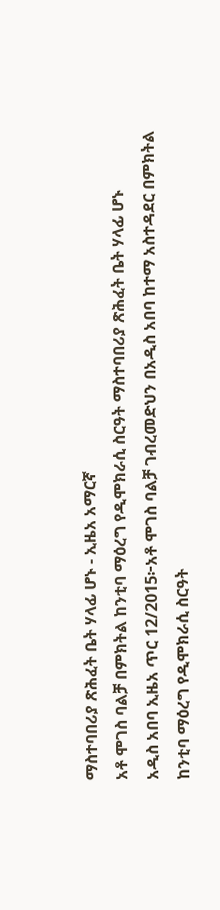ማስተባበሪያ ጽሕፈት ቤት ሃላፊ ሆኑ - ኢዜአ አማርኛ
አቶ ሞገስ ባልቻ በምክትል ከንቲባ ማዕረግ የዲሞክራሲ ስርዓት ማስተባበሪያ ጽሕፈት ቤት ሃላፊ ሆኑ
አዲስ አበባ ኢዜአ ጥር 12/2015፦አቶ ሞገስ ባልቻ ገብረመድህን በአዲስ አበባ ከተማ አስተዳደር በምክትል ከንቲባ ማዕረግ የዲሞክራሲ ስርዓት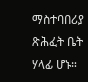ማስተባበሪያ ጽሕፈት ቤት ሃላፊ ሆኑ።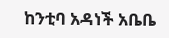ከንቲባ አዳነች አቤቤ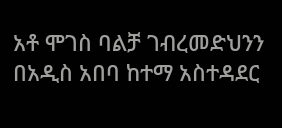አቶ ሞገስ ባልቻ ገብረመድህንን በአዲስ አበባ ከተማ አስተዳደር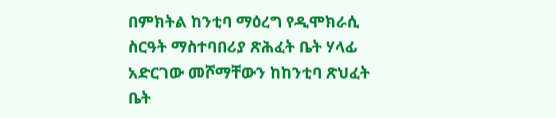በምክትል ከንቲባ ማዕረግ የዲሞክራሲ ስርዓት ማስተባበሪያ ጽሕፈት ቤት ሃላፊ አድርገው መሾማቸውን ከከንቲባ ጽህፈት ቤት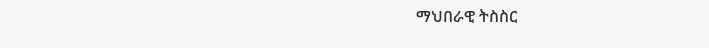ማህበራዊ ትስስር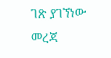ገጽ ያገኘነው መረጃ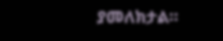ያመለክታል።